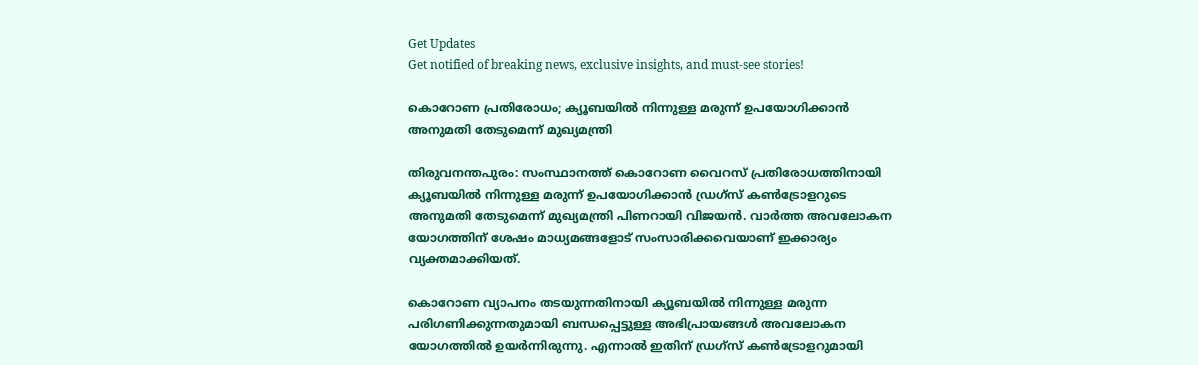Get Updates
Get notified of breaking news, exclusive insights, and must-see stories!

കൊറോണ പ്രതിരോധം; ക്യൂബയില്‍ നിന്നുള്ള മരുന്ന് ഉപയോഗിക്കാന്‍ അനുമതി തേടുമെന്ന് മുഖ്യമന്ത്രി

തിരുവനന്തപുരം: സംസ്ഥാനത്ത് കൊറോണ വൈറസ് പ്രതിരോധത്തിനായി ക്യൂബയില്‍ നിന്നുള്ള മരുന്ന് ഉപയോഗിക്കാന്‍ ഡ്രഗ്‌സ് കണ്‍ട്രോളറുടെ അനുമതി തേടുമെന്ന് മുഖ്യമന്ത്രി പിണറായി വിജയന്‍. വാര്‍ത്ത അവലോകന യോഗത്തിന് ശേഷം മാധ്യമങ്ങളോട് സംസാരിക്കവെയാണ് ഇക്കാര്യം വ്യക്തമാക്കിയത്.

കൊറോണ വ്യാപനം തടയുന്നതിനായി ക്യൂബയില്‍ നിന്നുള്ള മരുന്ന പരിഗണിക്കുന്നതുമായി ബന്ധപ്പെട്ടുള്ള അഭിപ്രായങ്ങള്‍ അവലോകന യോഗത്തില്‍ ഉയര്‍ന്നിരുന്നു. എന്നാല്‍ ഇതിന് ഡ്രഗ്‌സ് കണ്‍ട്രോളറുമായി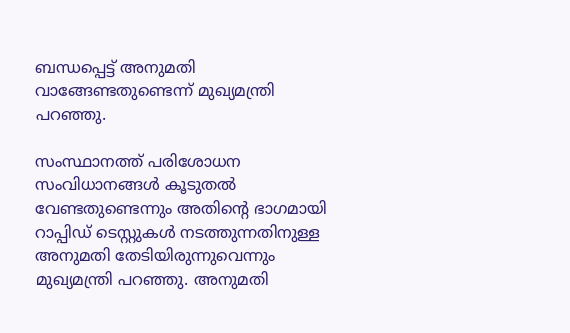ബന്ധപ്പെട്ട് അനുമതി വാങ്ങേണ്ടതുണ്ടെന്ന് മുഖ്യമന്ത്രി പറഞ്ഞു.

സംസ്ഥാനത്ത് പരിശോധന സംവിധാനങ്ങള്‍ കൂടുതല്‍ വേണ്ടതുണ്ടെന്നും അതിന്റെ ഭാഗമായി റാപ്പിഡ് ടെസ്റ്റുകള്‍ നടത്തുന്നതിനുള്ള അനുമതി തേടിയിരുന്നുവെന്നും മുഖ്യമന്ത്രി പറഞ്ഞു. അനുമതി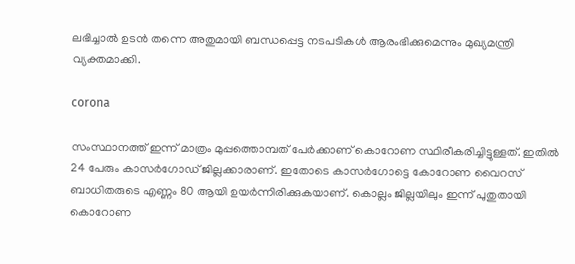ലഭിച്ചാല്‍ ഉടന്‍ തന്നെ അതുമായി ബന്ധപ്പെട്ട നടപടികള്‍ ആരംഭിക്കുമെന്നും മുഖ്യമന്ത്രി വ്യക്തമാക്കി.

corona

സംസ്ഥാനത്ത് ഇന്ന് മാത്രം മുപ്പത്തൊമ്പത് പേര്‍ക്കാണ് കൊറോണ സ്ഥിരീകരിച്ചിട്ടുള്ളത്. ഇതില്‍ 24 പേരും കാസര്‍ഗോഡ് ജില്ലക്കാരാണ്. ഇതോടെ കാസര്‍ഗോട്ടെ കോറോണ വൈറസ് ബാധിതരുടെ എണ്ണം 80 ആയി ഉയര്‍ന്നിരിക്കുകയാണ്. കൊല്ലം ജില്ലയിലും ഇന്ന് പുതുതായി കൊറോണ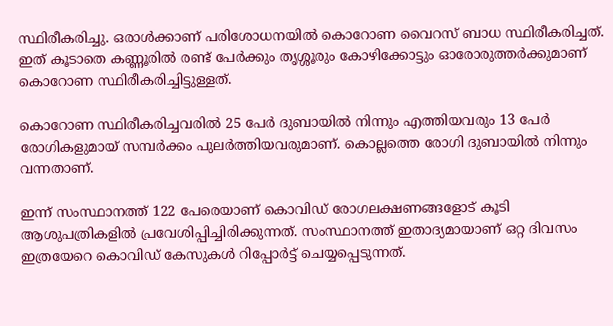സ്ഥിരീകരിച്ചു. ഒരാള്‍ക്കാണ് പരിശോധനയില്‍ കൊറോണ വൈറസ് ബാധ സ്ഥിരീകരിച്ചത്. ഇത് കൂടാതെ കണ്ണൂരില്‍ രണ്ട് പേര്‍ക്കും തൃശ്ശൂരും കോഴിക്കോട്ടും ഓരോരുത്തര്‍ക്കുമാണ് കൊറോണ സ്ഥിരീകരിച്ചിട്ടുള്ളത്.

കൊറോണ സ്ഥിരീകരിച്ചവരില്‍ 25 പേര്‍ ദുബായില്‍ നിന്നും എത്തിയവരും 13 പേര്‍ രോഗികളുമായ് സമ്പര്‍ക്കം പുലര്‍ത്തിയവരുമാണ്. കൊല്ലത്തെ രോഗി ദുബായില്‍ നിന്നും വന്നതാണ്.

ഇന്ന് സംസ്ഥാനത്ത് 122 പേരെയാണ് കൊവിഡ് രോഗലക്ഷണങ്ങളോട് കൂടി ആശുപത്രികളില്‍ പ്രവേശിപ്പിച്ചിരിക്കുന്നത്. സംസ്ഥാനത്ത് ഇതാദ്യമായാണ് ഒറ്റ ദിവസം ഇത്രയേറെ കൊവിഡ് കേസുകള്‍ റിപ്പോര്‍ട്ട് ചെയ്യപ്പെടുന്നത്.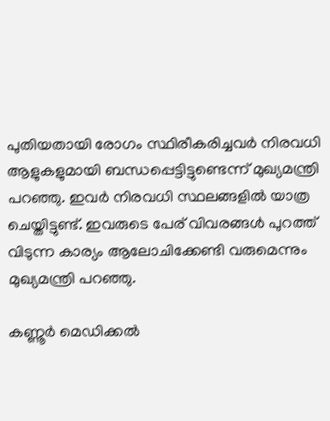പുതിയതായി രോഗം സ്ഥിരീകരിച്ചവര്‍ നിരവധി ആളുകളുമായി ബന്ധപ്പെട്ടിട്ടുണ്ടെന്ന് മുഖ്യമന്ത്രി പറഞ്ഞു. ഇവര്‍ നിരവധി സ്ഥലങ്ങളില്‍ യാത്ര ചെയ്തിട്ടുണ്ട്. ഇവരുടെ പേര് വിവരങ്ങള്‍ പുറത്ത് വിടുന്ന കാര്യം ആലോചിക്കേണ്ടി വരുമെന്നും മുഖ്യമന്ത്രി പറഞ്ഞു.

കണ്ണൂര്‍ മെഡിക്കല്‍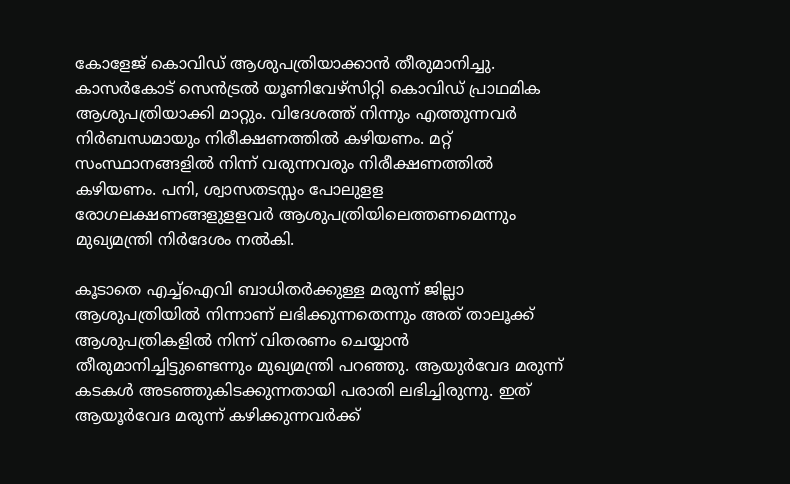കോളേജ് കൊവിഡ് ആശുപത്രിയാക്കാന്‍ തീരുമാനിച്ചു. കാസര്‍കോട് സെന്‍ട്രല്‍ യൂണിവേഴ്‌സിറ്റി കൊവിഡ് പ്രാഥമിക ആശുപത്രിയാക്കി മാറ്റും. വിദേശത്ത് നിന്നും എത്തുന്നവര്‍ നിര്‍ബന്ധമായും നിരീക്ഷണത്തില്‍ കഴിയണം. മറ്റ് സംസ്ഥാനങ്ങളില്‍ നിന്ന് വരുന്നവരും നിരീക്ഷണത്തില്‍ കഴിയണം. പനി, ശ്വാസതടസ്സം പോലുളള രോഗലക്ഷണങ്ങളുളളവര്‍ ആശുപത്രിയിലെത്തണമെന്നും മുഖ്യമന്ത്രി നിര്‍ദേശം നല്‍കി.

കൂടാതെ എച്ച്‌ഐവി ബാധിതര്‍ക്കുള്ള മരുന്ന് ജില്ലാ ആശുപത്രിയില്‍ നിന്നാണ് ലഭിക്കുന്നതെന്നും അത് താലൂക്ക് ആശുപത്രികളില്‍ നിന്ന് വിതരണം ചെയ്യാന്‍ തീരുമാനിച്ചിട്ടുണ്ടെന്നും മുഖ്യമന്ത്രി പറഞ്ഞു. ആയുര്‍വേദ മരുന്ന് കടകള്‍ അടഞ്ഞുകിടക്കുന്നതായി പരാതി ലഭിച്ചിരുന്നു. ഇത് ആയൂര്‍വേദ മരുന്ന് കഴിക്കുന്നവര്‍ക്ക്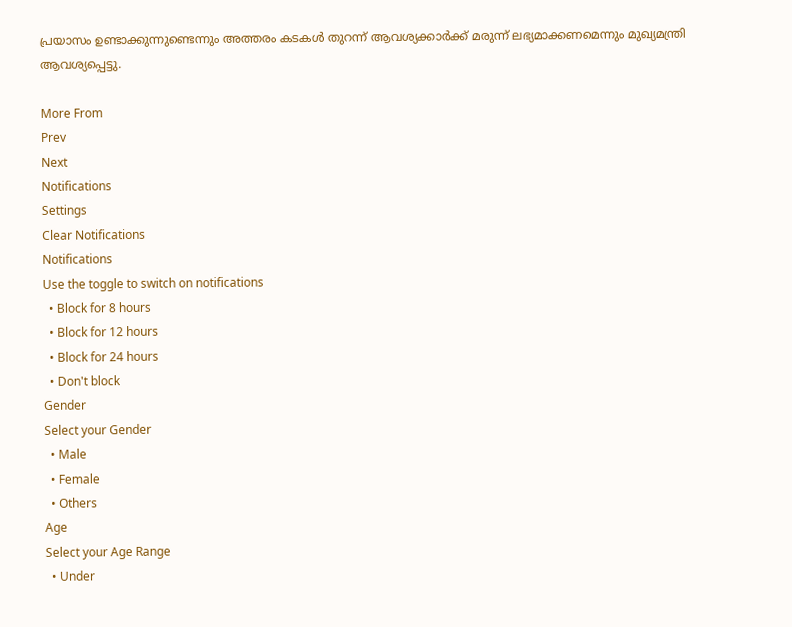പ്രയാസം ഉണ്ടാക്കുന്നുണ്ടെന്നും അത്തരം കടകള്‍ തുറന്ന് ആവശ്യക്കാര്‍ക്ക് മരുന്ന് ലഭ്യമാക്കണമെന്നും മുഖ്യമന്ത്രി ആവശ്യപ്പെട്ടു.

More From
Prev
Next
Notifications
Settings
Clear Notifications
Notifications
Use the toggle to switch on notifications
  • Block for 8 hours
  • Block for 12 hours
  • Block for 24 hours
  • Don't block
Gender
Select your Gender
  • Male
  • Female
  • Others
Age
Select your Age Range
  • Under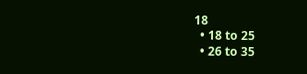18
  • 18 to 25
  • 26 to 35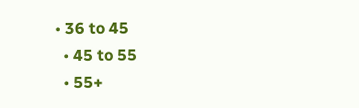• 36 to 45
  • 45 to 55
  • 55+